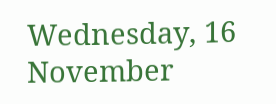Wednesday, 16 November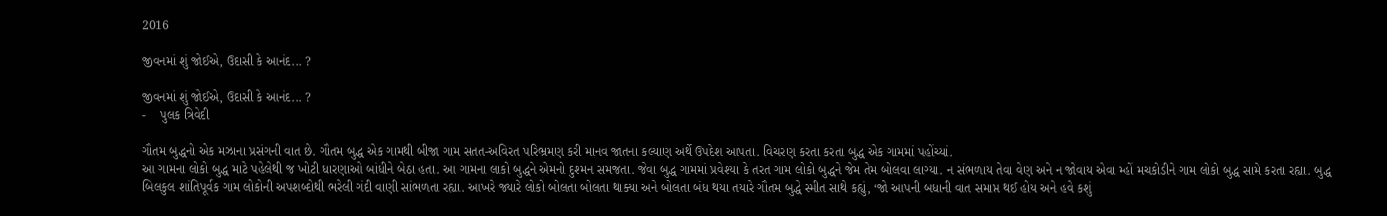2016

જીવનમાં શું જોઈએ, ઉદાસી કે આનંદ... ?

જીવનમાં શું જોઈએ, ઉદાસી કે આનંદ... ?
-    પુલક ત્રિવેદી

ગૌતમ બુદ્ધનો એક મઝાના પ્રસંગની વાત છે. ગૌતમ બુદ્ધ એક ગામથી બીજા ગામ સતત-અવિરત પરિભ્રમણ કરી માનવ જાતના કલ્યાણ અર્થે ઉપદેશ આપતા. વિચરણ કરતા કરતા બુદ્ધ એક ગામમાં પહોંચ્યાં.
આ ગામના લોકો બુદ્ધ માટે પહેલેથી જ ખોટી ધારણાઓ બાંધીને બેઠા હતા. આ ગામના લાકો બુદ્ધને એમનો દુશ્મન સમજતા. જેવા બુદ્ધ ગામમાં પ્રવેશ્યા કે તરત ગામ લોકો બુદ્ધને જેમ તેમ બોલવા લાગ્યા. ન સંભળાય તેવા વેણ અને ન જોવાય એવા મ્હોં મચકોડીને ગામ લોકો બુદ્ધ સામે કરતા રહ્યા. બુદ્ધ બિલકુલ શાંતિપૂર્વક ગામ લોકોની અપશબ્દોથી ભરેલી ગંદી વાણી સાંભળતા રહ્યા. આખરે જ્યારે લોકો બોલતા બોલતા થાક્યા અને બોલતા બંધ થયા તયારે ગૌતમ બુદ્ધે સ્મીત સાથે કહ્યું, ‘જો આપની બધાની વાત સમાપ્ત થઈ હોય અને હવે કશું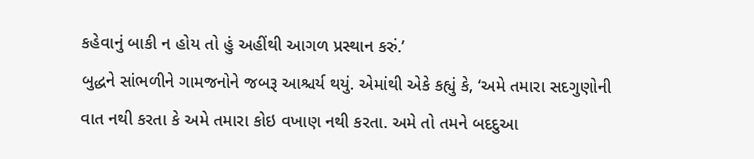કહેવાનું બાકી ન હોય તો હું અહીંથી આગળ પ્રસ્થાન કરું.’
બુદ્ધને સાંભળીને ગામજનોને જબરૂ આશ્ચર્ય થયું. એમાંથી એકે કહ્યું કે, ‘અમે તમારા સદગુણોની વાત નથી કરતા કે અમે તમારા કોઇ વખાણ નથી કરતા. અમે તો તમને બદદુઆ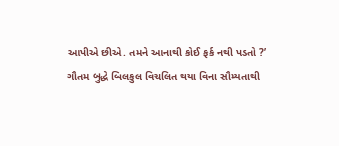આપીએ છીએ. તમને આનાથી કોઈ ફર્ક નથી પડતો ?’
ગૌતમ બુદ્ધે બિલકુલ વિચલિત થયા વિના સૌમ્યતાથી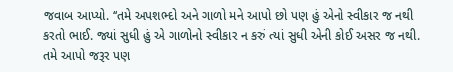જવાબ આપ્યો. ‘‘તમે અપશભ્દો અને ગાળો મને આપો છો પણ હું એનો સ્વીકાર જ નથી કરતો ભાઈ. જ્યાં સુધી હું એ ગાળોનો સ્વીકાર ન કરું ત્યાં સુધી એની કોઈ અસર જ નથી. તમે આપો જરૂર પણ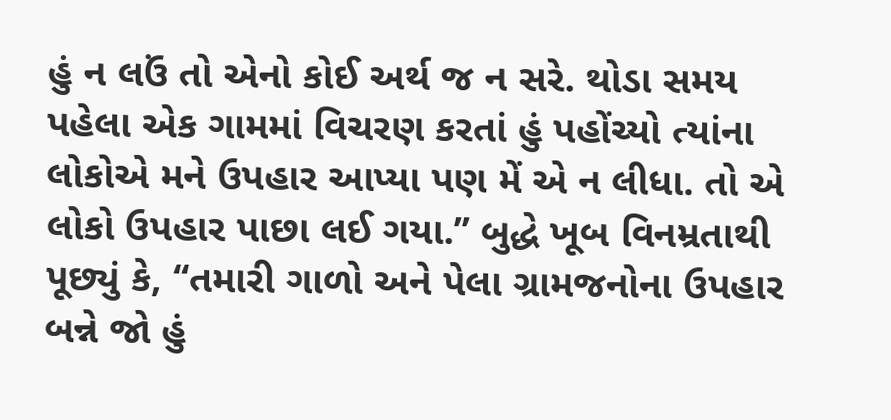હું ન લઉં તો એનો કોઈ અર્થ જ ન સરે. થોડા સમય પહેલા એક ગામમાં વિચરણ કરતાં હું પહોંચ્યો ત્યાંના લોકોએ મને ઉપહાર આપ્યા પણ મેં એ ન લીધા. તો એ લોકો ઉપહાર પાછા લઈ ગયા.’’ બુદ્ધે ખૂબ વિનમ્રતાથી પૂછ્યું કે, ‘‘તમારી ગાળો અને પેલા ગ્રામજનોના ઉપહાર બન્ને જો હું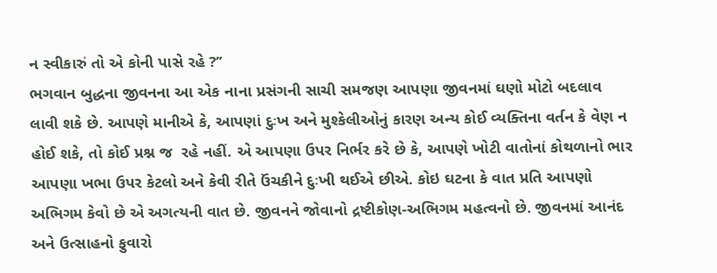ન સ્વીકારું તો એ કોની પાસે રહે ?’’
ભગવાન બુદ્ધના જીવનના આ એક નાના પ્રસંગની સાચી સમજણ આપણા જીવનમાં ઘણો મોટો બદલાવ લાવી શકે છે. આપણે માનીએ કે, આપણાં દુઃખ અને મુશ્કેલીઓનું કારણ અન્ય કોઈ વ્યક્તિના વર્તન કે વેણ ન હોઈ શકે, તો કોઈ પ્રશ્ન જ  રહે નહીં. એ આપણા ઉપર નિર્ભર કરે છે કે, આપણે ખોટી વાતોનાં કોથળાનો ભાર આપણા ખભા ઉપર કેટલો અને કેવી રીતે ઉંચકીને દુઃખી થઈએ છીએ. કોઇ ઘટના કે વાત પ્રતિ આપણો અભિગમ કેવો છે એ અગત્યની વાત છે. જીવનને જોવાનો દ્રષ્ટીકોણ-અભિગમ મહત્વનો છે. જીવનમાં આનંદ અને ઉત્સાહનો ફુવારો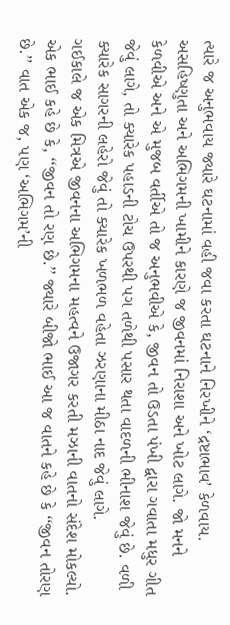ત્યારે જ અનુભવાય જ્યારે ઘટનામાં વહી જવા કરતા ઘટનાને નિરખીને ‘દ્રષ્ટાભાવ’ કેળવાય.
અસહિષ્ણુતા અને અભિગમની ખામીને કારણે જ જીવનમાં નિરાશા અને ખોટ લાગે. જો મનને કેળવીએ અને એ મુજબ વર્તીએ તો જ અનુભવીએ કે, જીવન તો ઉડતા પંખી દ્વારા ગવાતા મધુર ગીત જેવું લાગે, તો ક્યારેક પહાડની ટોચ ઉપરથી પગ તળેથી પસાર થતા વાદળની ભીનાશ જેવું છે. વળી ક્યારેક સાગરની લહેરો જેવું તો ક્યારેક ખળભળ વહેતા ઝરણાના મીઠા નાદ જેવું લાગે.
ગઈકાલે જ એક મિત્રએ જીવનના અભિગમના મહત્વને ઉજાગર કરતી મઝાની વાતનો સંદેશ મોકલ્યો. એક ભાઈ કહે છે કે, ‘‘જીવન તો રણ છે.’’ જ્યારે બીજો ભાઈ આ જ વાતને કહે છે કે ‘‘જીવન તોરણ છે.’’ વાત એક જ, પણ ‘અભિગમ’ની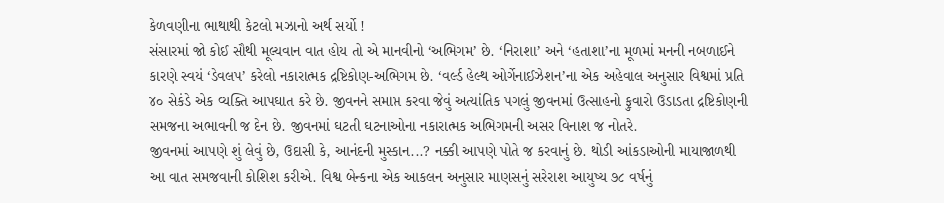કેળવણીના ભાથાથી કેટલો મઝાનો અર્થ સર્યો !
સંસારમાં જો કોઈ સૌથી મૂલ્યવાન વાત હોય તો એ માનવીનો ‘અભિગમ’ છે. ‘નિરાશા’ અને ‘હતાશા’ના મૂળમાં મનની નબળાઈને કારણે સ્વયં ‘ડેવલપ’ કરેલો નકારાત્મક દ્રષ્ટિકોણ-અભિગમ છે. ‘વર્લ્ડ હેલ્થ ઓર્ગેનાઈઝેશન’ના એક અહેવાલ અનુસાર વિશ્વમાં પ્રતિ ૪૦ સેકંડે એક વ્યક્તિ આપઘાત કરે છે. જીવનને સમાપ્ત કરવા જેવું અત્યાંતિક પગલું જીવનમાં ઉત્સાહનો ફુવારો ઉડાડતા દ્રષ્ટિકોણની સમજના અભાવની જ દેન છે. જીવનમાં ઘટતી ઘટનાઓના નકારાત્મક અભિગમની અસર વિનાશ જ નોતરે.
જીવનમાં આપણે શું લેવું છે, ઉદાસી કે, આનંદની મુસ્કાન...? નક્કી આપણે પોતે જ કરવાનું છે. થોડી આંકડાઓની માયાજાળથી આ વાત સમજવાની કોશિશ કરીએ. વિશ્વ બેન્કના એક આકલન અનુસાર માણસનું સરેરાશ આયુષ્ય ૭૮ વર્ષનું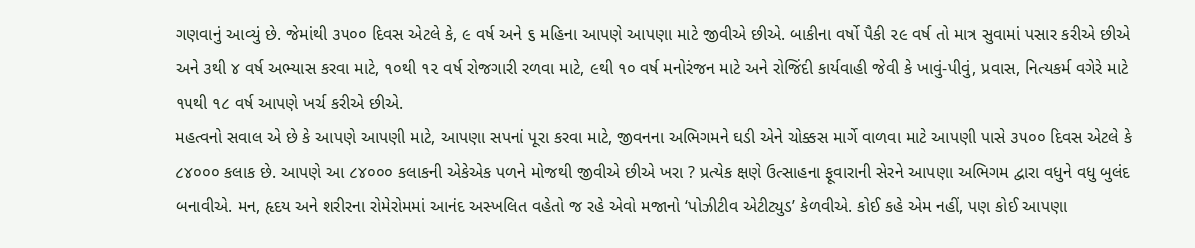ગણવાનું આવ્યું છે. જેમાંથી ૩૫૦૦ દિવસ એટલે કે, ૯ વર્ષ અને ૬ મહિના આપણે આપણા માટે જીવીએ છીએ. બાકીના વર્ષો પૈકી ૨૯ વર્ષ તો માત્ર સુવામાં પસાર કરીએ છીએ અને ૩થી ૪ વર્ષ અભ્યાસ કરવા માટે, ૧૦થી ૧૨ વર્ષ રોજગારી રળવા માટે, ૯થી ૧૦ વર્ષ મનોરંજન માટે અને રોજિંદી કાર્યવાહી જેવી કે ખાવું-પીવું, પ્રવાસ, નિત્યકર્મ વગેરે માટે ૧૫થી ૧૮ વર્ષ આપણે ખર્ચ કરીએ છીએ.
મહત્વનો સવાલ એ છે કે આપણે આપણી માટે, આપણા સપનાં પૂરા કરવા માટે, જીવનના અભિગમને ઘડી એને ચોક્કસ માર્ગે વાળવા માટે આપણી પાસે ૩૫૦૦ દિવસ એટલે કે ૮૪૦૦૦ કલાક છે. આપણે આ ૮૪૦૦૦ કલાકની એકેએક પળને મોજથી જીવીએ છીએ ખરા ? પ્રત્યેક ક્ષણે ઉત્સાહના ફૂવારાની સેરને આપણા અભિગમ દ્વારા વધુને વધુ બુલંદ બનાવીએ. મન, હૃદય અને શરીરના રોમેરોમમાં આનંદ અસ્ખલિત વહેતો જ રહે એવો મજાનો ‘પોઝીટીવ એટીટ્યુડ’ કેળવીએ. કોઈ કહે એમ નહીં, પણ કોઈ આપણા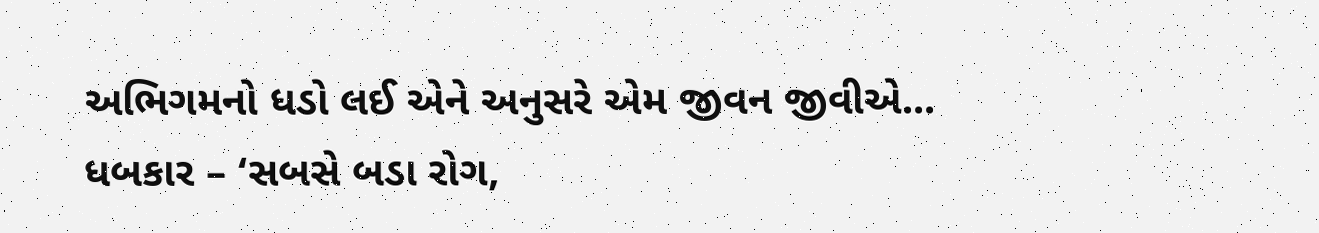અભિગમનો ધડો લઈ એને અનુસરે એમ જીવન જીવીએ...
ધબકાર – ‘સબસે બડા રોગ,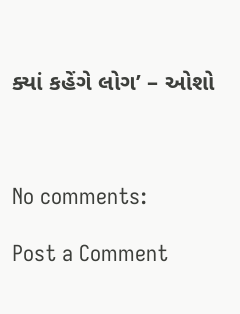ક્યાં કહેંગે લોગ’ – ઓશો



No comments:

Post a Comment